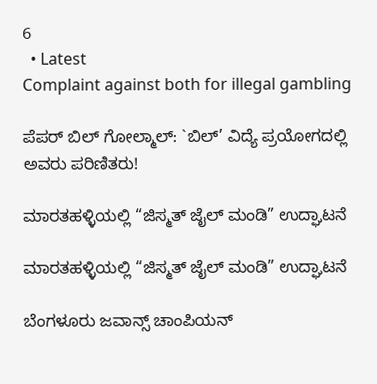6
  • Latest
Complaint against both for illegal gambling

ಪೆಪರ್ ಬಿಲ್ ಗೋಲ್ಮಾಲ್: `ಬಿಲ್’ ವಿದ್ಯೆ ಪ್ರಯೋಗದಲ್ಲಿ ಅವರು ಪರಿಣಿತರು!

ಮಾರತಹಳ್ಳಿಯಲ್ಲಿ “ಜಿಸ್ಮತ್ ಜೈಲ್ ಮಂಡಿ” ಉದ್ಘಾಟನೆ

ಮಾರತಹಳ್ಳಿಯಲ್ಲಿ “ಜಿಸ್ಮತ್ ಜೈಲ್ ಮಂಡಿ” ಉದ್ಘಾಟನೆ

ಬೆಂಗಳೂರು ಜವಾನ್ಸ್ ಚಾಂಪಿಯನ್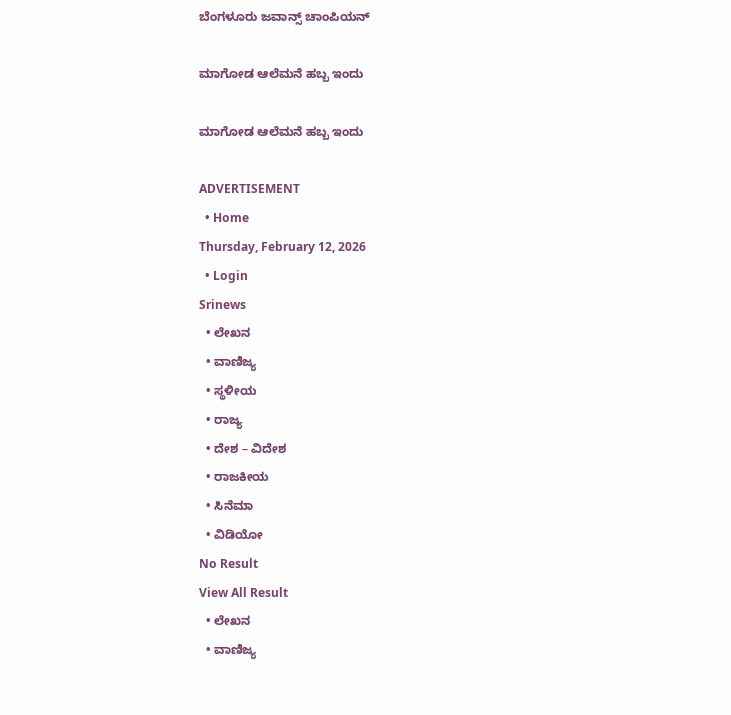ಬೆಂಗಳೂರು ಜವಾನ್ಸ್ ಚಾಂಪಿಯನ್

ಮಾಗೋಡ ಆಲೆಮನೆ ಹಬ್ಬ ಇಂದು

ಮಾಗೋಡ ಆಲೆಮನೆ ಹಬ್ಬ ಇಂದು

ADVERTISEMENT
  • Home
Thursday, February 12, 2026
  • Login
Srinews
  • ಲೇಖನ
  • ವಾಣಿಜ್ಯ
  • ಸ್ಥಳೀಯ
  • ರಾಜ್ಯ
  • ದೇಶ – ವಿದೇಶ
  • ರಾಜಕೀಯ
  • ಸಿನೆಮಾ
  • ವಿಡಿಯೋ
No Result
View All Result
  • ಲೇಖನ
  • ವಾಣಿಜ್ಯ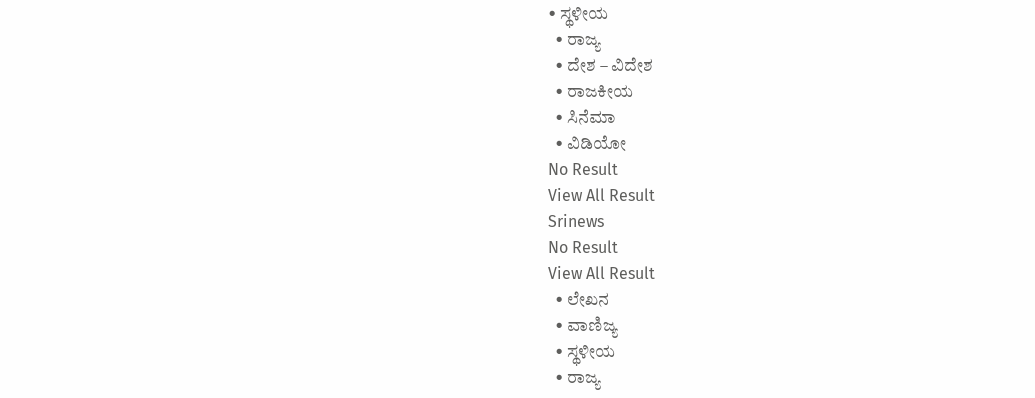• ಸ್ಥಳೀಯ
  • ರಾಜ್ಯ
  • ದೇಶ – ವಿದೇಶ
  • ರಾಜಕೀಯ
  • ಸಿನೆಮಾ
  • ವಿಡಿಯೋ
No Result
View All Result
Srinews
No Result
View All Result
  • ಲೇಖನ
  • ವಾಣಿಜ್ಯ
  • ಸ್ಥಳೀಯ
  • ರಾಜ್ಯ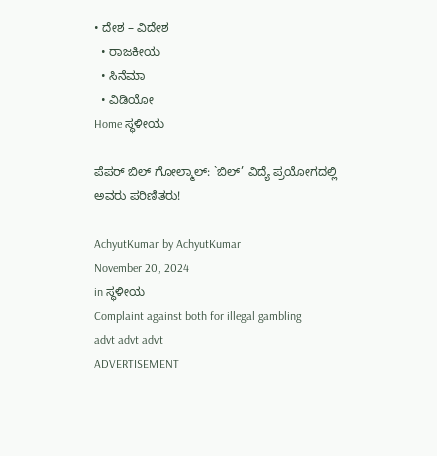• ದೇಶ – ವಿದೇಶ
  • ರಾಜಕೀಯ
  • ಸಿನೆಮಾ
  • ವಿಡಿಯೋ
Home ಸ್ಥಳೀಯ

ಪೆಪರ್ ಬಿಲ್ ಗೋಲ್ಮಾಲ್: `ಬಿಲ್’ ವಿದ್ಯೆ ಪ್ರಯೋಗದಲ್ಲಿ ಅವರು ಪರಿಣಿತರು!

AchyutKumar by AchyutKumar
November 20, 2024
in ಸ್ಥಳೀಯ
Complaint against both for illegal gambling
advt advt advt
ADVERTISEMENT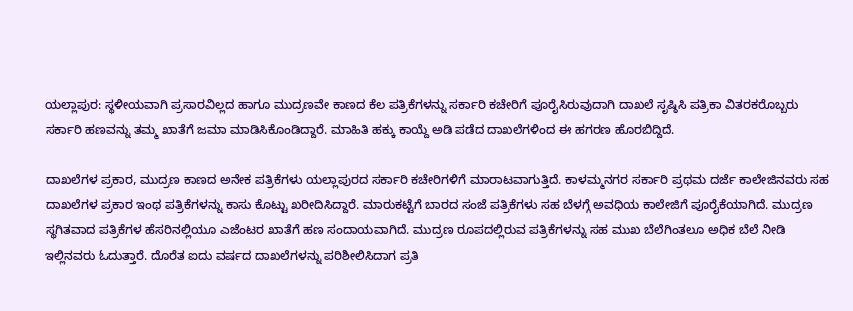ಯಲ್ಲಾಪುರ: ಸ್ಥಳೀಯವಾಗಿ ಪ್ರಸಾರವಿಲ್ಲದ ಹಾಗೂ ಮುದ್ರಣವೇ ಕಾಣದ ಕೆಲ ಪತ್ರಿಕೆಗಳನ್ನು ಸರ್ಕಾರಿ ಕಚೇರಿಗೆ ಪೂರೈಸಿರುವುದಾಗಿ ದಾಖಲೆ ಸೃಷ್ಠಿಸಿ ಪತ್ರಿಕಾ ವಿತರಕರೊಬ್ಬರು ಸರ್ಕಾರಿ ಹಣವನ್ನು ತಮ್ಮ ಖಾತೆಗೆ ಜಮಾ ಮಾಡಿಸಿಕೊಂಡಿದ್ದಾರೆ. ಮಾಹಿತಿ ಹಕ್ಕು ಕಾಯ್ದೆ ಅಡಿ ಪಡೆದ ದಾಖಲೆಗಳಿಂದ ಈ ಹಗರಣ ಹೊರಬಿದ್ದಿದೆ.

ದಾಖಲೆಗಳ ಪ್ರಕಾರ, ಮುದ್ರಣ ಕಾಣದ ಅನೇಕ ಪತ್ರಿಕೆಗಳು ಯಲ್ಲಾಪುರದ ಸರ್ಕಾರಿ ಕಚೇರಿಗಳಿಗೆ ಮಾರಾಟವಾಗುತ್ತಿದೆ. ಕಾಳಮ್ಮನಗರ ಸರ್ಕಾರಿ ಪ್ರಥಮ ದರ್ಜೆ ಕಾಲೇಜಿನವರು ಸಹ ದಾಖಲೆಗಳ ಪ್ರಕಾರ ಇಂಥ ಪತ್ರಿಕೆಗಳನ್ನು ಕಾಸು ಕೊಟ್ಟು ಖರೀದಿಸಿದ್ದಾರೆ. ಮಾರುಕಟ್ಟೆಗೆ ಬಾರದ ಸಂಜೆ ಪತ್ರಿಕೆಗಳು ಸಹ ಬೆಳಗ್ಗೆ ಅವಧಿಯ ಕಾಲೇಜಿಗೆ ಪೂರೈಕೆಯಾಗಿದೆ. ಮುದ್ರಣ ಸ್ಥಗಿತವಾದ ಪತ್ರಿಕೆಗಳ ಹೆಸರಿನಲ್ಲಿಯೂ ಎಜೆಂಟರ ಖಾತೆಗೆ ಹಣ ಸಂದಾಯವಾಗಿದೆ. ಮುದ್ರಣ ರೂಪದಲ್ಲಿರುವ ಪತ್ರಿಕೆಗಳನ್ನು ಸಹ ಮುಖ ಬೆಲೆಗಿಂತಲೂ ಅಧಿಕ ಬೆಲೆ ನೀಡಿ ಇಲ್ಲಿನವರು ಓದುತ್ತಾರೆ. ದೊರೆತ ಐದು ವರ್ಷದ ದಾಖಲೆಗಳನ್ನು ಪರಿಶೀಲಿಸಿದಾಗ ಪ್ರತಿ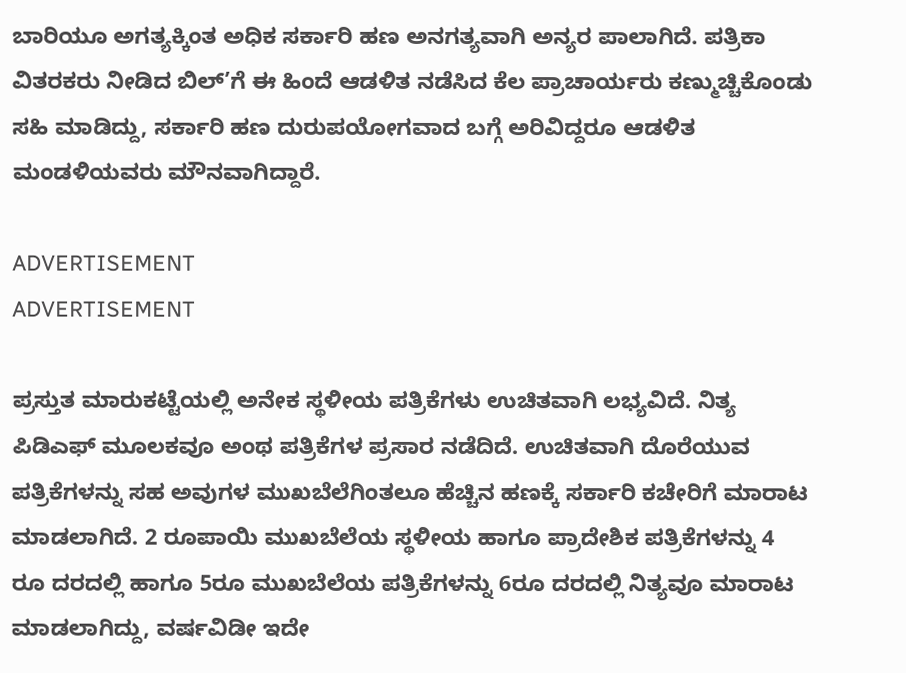ಬಾರಿಯೂ ಅಗತ್ಯಕ್ಕಿಂತ ಅಧಿಕ ಸರ್ಕಾರಿ ಹಣ ಅನಗತ್ಯವಾಗಿ ಅನ್ಯರ ಪಾಲಾಗಿದೆ. ಪತ್ರಿಕಾ ವಿತರಕರು ನೀಡಿದ ಬಿಲ್’ಗೆ ಈ ಹಿಂದೆ ಆಡಳಿತ ನಡೆಸಿದ ಕೆಲ ಪ್ರಾಚಾರ್ಯರು ಕಣ್ಮುಚ್ಚಿಕೊಂಡು ಸಹಿ ಮಾಡಿದ್ದು, ಸರ್ಕಾರಿ ಹಣ ದುರುಪಯೋಗವಾದ ಬಗ್ಗೆ ಅರಿವಿದ್ದರೂ ಆಡಳಿತ ಮಂಡಳಿಯವರು ಮೌನವಾಗಿದ್ದಾರೆ.

ADVERTISEMENT
ADVERTISEMENT

ಪ್ರಸ್ತುತ ಮಾರುಕಟ್ಟೆಯಲ್ಲಿ ಅನೇಕ ಸ್ಥಳೀಯ ಪತ್ರಿಕೆಗಳು ಉಚಿತವಾಗಿ ಲಭ್ಯವಿದೆ. ನಿತ್ಯ ಪಿಡಿಎಫ್ ಮೂಲಕವೂ ಅಂಥ ಪತ್ರಿಕೆಗಳ ಪ್ರಸಾರ ನಡೆದಿದೆ. ಉಚಿತವಾಗಿ ದೊರೆಯುವ ಪತ್ರಿಕೆಗಳನ್ನು ಸಹ ಅವುಗಳ ಮುಖಬೆಲೆಗಿಂತಲೂ ಹೆಚ್ಚಿನ ಹಣಕ್ಕೆ ಸರ್ಕಾರಿ ಕಚೇರಿಗೆ ಮಾರಾಟ ಮಾಡಲಾಗಿದೆ. 2 ರೂಪಾಯಿ ಮುಖಬೆಲೆಯ ಸ್ಥಳೀಯ ಹಾಗೂ ಪ್ರಾದೇಶಿಕ ಪತ್ರಿಕೆಗಳನ್ನು 4 ರೂ ದರದಲ್ಲಿ ಹಾಗೂ 5ರೂ ಮುಖಬೆಲೆಯ ಪತ್ರಿಕೆಗಳನ್ನು 6ರೂ ದರದಲ್ಲಿ ನಿತ್ಯವೂ ಮಾರಾಟ ಮಾಡಲಾಗಿದ್ದು, ವರ್ಷವಿಡೀ ಇದೇ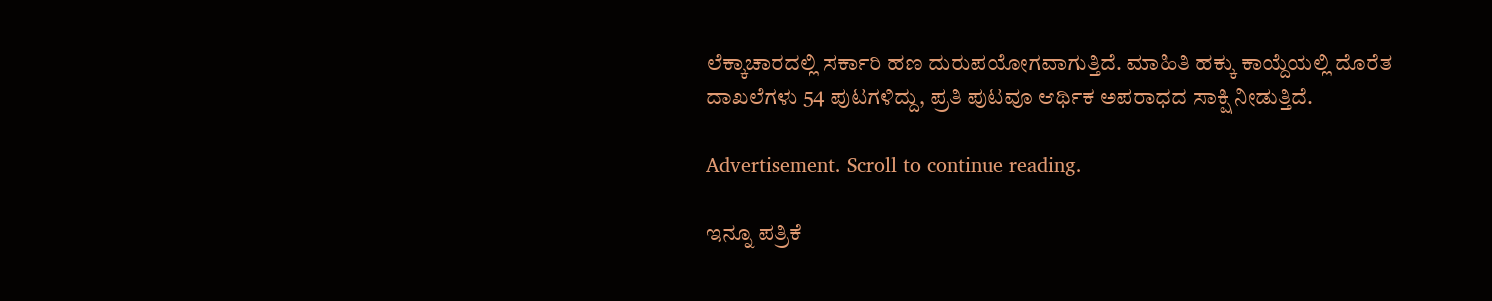ಲೆಕ್ಕಾಚಾರದಲ್ಲಿ ಸರ್ಕಾರಿ ಹಣ ದುರುಪಯೋಗವಾಗುತ್ತಿದೆ. ಮಾಹಿತಿ ಹಕ್ಕು ಕಾಯ್ದೆಯಲ್ಲಿ ದೊರೆತ ದಾಖಲೆಗಳು 54 ಪುಟಗಳಿದ್ದು, ಪ್ರತಿ ಪುಟವೂ ಆರ್ಥಿಕ ಅಪರಾಧದ ಸಾಕ್ಷಿ ನೀಡುತ್ತಿದೆ.

Advertisement. Scroll to continue reading.

ಇನ್ನೂ ಪತ್ರಿಕೆ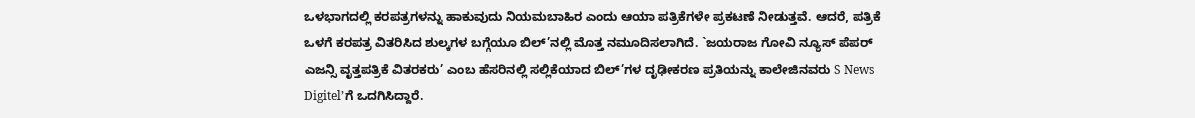ಒಳಭಾಗದಲ್ಲಿ ಕರಪತ್ರಗಳನ್ನು ಹಾಕುವುದು ನಿಯಮಬಾಹಿರ ಎಂದು ಆಯಾ ಪತ್ರಿಕೆಗಳೇ ಪ್ರಕಟಣೆ ನೀಡುತ್ತವೆ. ಆದರೆ, ಪತ್ರಿಕೆ ಒಳಗೆ ಕರಪತ್ರ ವಿತರಿಸಿದ ಶುಲ್ಕಗಳ ಬಗ್ಗೆಯೂ ಬಿಲ್’ನಲ್ಲಿ ಮೊತ್ತ ನಮೂದಿಸಲಾಗಿದೆ. `ಜಯರಾಜ ಗೋವಿ ನ್ಯೂಸ್ ಪೆಪರ್ ಎಜನ್ಸಿ ವೃತ್ತಪತ್ರಿಕೆ ವಿತರಕರು’ ಎಂಬ ಹೆಸರಿನಲ್ಲಿ ಸಲ್ಲಿಕೆಯಾದ ಬಿಲ್’ಗಳ ದೃಢೀಕರಣ ಪ್ರತಿಯನ್ನು ಕಾಲೇಜಿನವರು S News Digitel’ಗೆ ಒದಗಿಸಿದ್ದಾರೆ.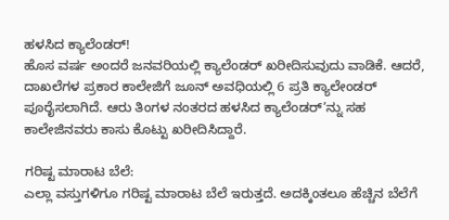ಹಳಸಿದ ಕ್ಯಾಲೆಂಡರ್!
ಹೊಸ ವರ್ಷ ಅಂದರೆ ಜನವರಿಯಲ್ಲಿ ಕ್ಯಾಲೆಂಡರ್ ಖರೀದಿಸುವುದು ವಾಡಿಕೆ. ಆದರೆ, ದಾಖಲೆಗಳ ಪ್ರಕಾರ ಕಾಲೇಜಿಗೆ ಜೂನ್ ಅವಧಿಯಲ್ಲಿ 6 ಪ್ರತಿ ಕ್ಯಾಲೇಂಡರ್ ಪೂರೈಸಲಾಗಿದೆ. ಆರು ತಿಂಗಳ ನಂತರದ ಹಳಸಿದ ಕ್ಯಾಲೆಂಡರ್’ನ್ನು ಸಹ ಕಾಲೇಜಿನವರು ಕಾಸು ಕೊಟ್ಟು ಖರೀದಿಸಿದ್ದಾರೆ.

ಗರಿಷ್ಟ ಮಾರಾಟ ಬೆಲೆ:
ಎಲ್ಲಾ ವಸ್ತುಗಳಿಗೂ ಗರಿಷ್ಟ ಮಾರಾಟ ಬೆಲೆ ಇರುತ್ತದೆ. ಅದಕ್ಕಿಂತಲೂ ಹೆಚ್ಚಿನ ಬೆಲೆಗೆ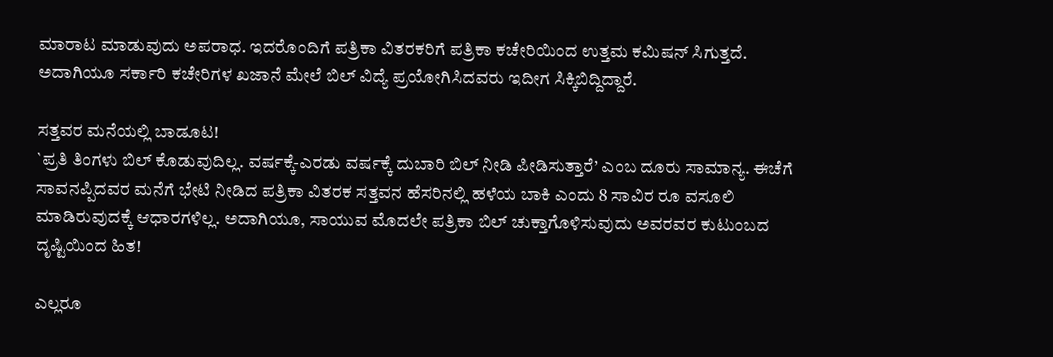ಮಾರಾಟ ಮಾಡುವುದು ಅಪರಾಧ. ಇದರೊಂದಿಗೆ ಪತ್ರಿಕಾ ವಿತರಕರಿಗೆ ಪತ್ರಿಕಾ ಕಚೇರಿಯಿಂದ ಉತ್ತಮ ಕಮಿಷನ್ ಸಿಗುತ್ತದೆ. ಅದಾಗಿಯೂ ಸರ್ಕಾರಿ ಕಚೇರಿಗಳ ಖಜಾನೆ ಮೇಲೆ ಬಿಲ್ ವಿದ್ಯೆ ಪ್ರಯೋಗಿಸಿದವರು ಇದೀಗ ಸಿಕ್ಕಿಬಿದ್ದಿದ್ದಾರೆ.

ಸತ್ತವರ ಮನೆಯಲ್ಲಿ ಬಾಡೂಟ!
`ಪ್ರತಿ ತಿಂಗಳು ಬಿಲ್ ಕೊಡುವುದಿಲ್ಲ. ವರ್ಷಕ್ಕೆ-ಎರಡು ವರ್ಷಕ್ಕೆ ದುಬಾರಿ ಬಿಲ್ ನೀಡಿ ಪೀಡಿಸುತ್ತಾರೆ’ ಎಂಬ ದೂರು ಸಾಮಾನ್ಯ. ಈಚೆಗೆ ಸಾವನಪ್ಪಿದವರ ಮನೆಗೆ ಭೇಟಿ ನೀಡಿದ ಪತ್ರಿಕಾ ವಿತರಕ ಸತ್ತವನ ಹೆಸರಿನಲ್ಲಿ ಹಳೆಯ ಬಾಕಿ ಎಂದು 8 ಸಾವಿರ ರೂ ವಸೂಲಿ ಮಾಡಿರುವುದಕ್ಕೆ ಆಧಾರಗಳಿಲ್ಲ. ಅದಾಗಿಯೂ, ಸಾಯುವ ಮೊದಲೇ ಪತ್ರಿಕಾ ಬಿಲ್ ಚುಕ್ತಾಗೊಳಿಸುವುದು ಅವರವರ ಕುಟುಂಬದ ದೃಷ್ಟಿಯಿಂದ ಹಿತ!

ಎಲ್ಲರೂ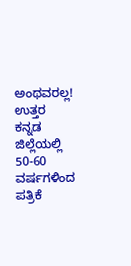ಅಂಥವರಲ್ಲ!
ಉತ್ತರ ಕನ್ನಡ ಜಿಲ್ಲೆಯಲ್ಲಿ 50-60 ವರ್ಷಗಳಿಂದ ಪತ್ರಿಕೆ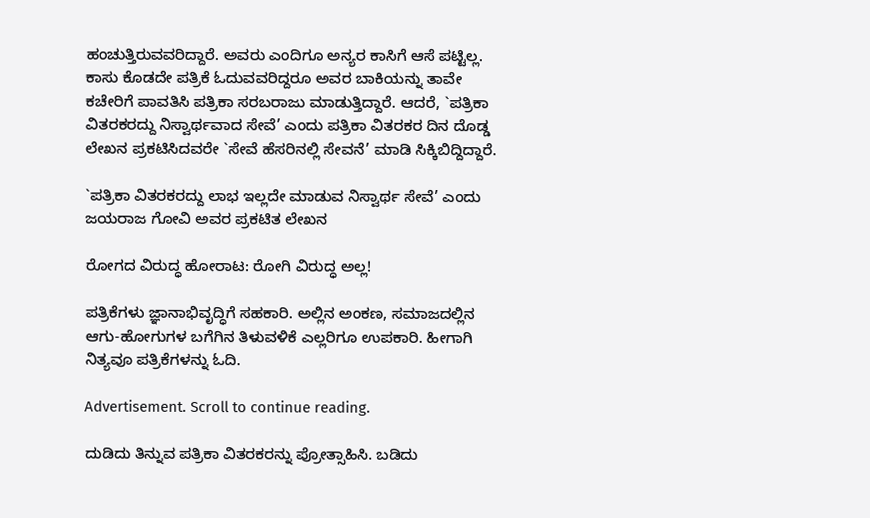ಹಂಚುತ್ತಿರುವವರಿದ್ದಾರೆ. ಅವರು ಎಂದಿಗೂ ಅನ್ಯರ ಕಾಸಿಗೆ ಆಸೆ ಪಟ್ಟಿಲ್ಲ. ಕಾಸು ಕೊಡದೇ ಪತ್ರಿಕೆ ಓದುವವರಿದ್ದರೂ ಅವರ ಬಾಕಿಯನ್ನು ತಾವೇ ಕಚೇರಿಗೆ ಪಾವತಿಸಿ ಪತ್ರಿಕಾ ಸರಬರಾಜು ಮಾಡುತ್ತಿದ್ದಾರೆ. ಆದರೆ, `ಪತ್ರಿಕಾ ವಿತರಕರದ್ದು ನಿಸ್ವಾರ್ಥವಾದ ಸೇವೆ’ ಎಂದು ಪತ್ರಿಕಾ ವಿತರಕರ ದಿನ ದೊಡ್ಡ ಲೇಖನ ಪ್ರಕಟಿಸಿದವರೇ `ಸೇವೆ ಹೆಸರಿನಲ್ಲಿ ಸೇವನೆ’ ಮಾಡಿ ಸಿಕ್ಕಿಬಿದ್ದಿದ್ದಾರೆ.

`ಪತ್ರಿಕಾ ವಿತರಕರದ್ದು ಲಾಭ ಇಲ್ಲದೇ ಮಾಡುವ ನಿಸ್ವಾರ್ಥ ಸೇವೆ’ ಎಂದು ಜಯರಾಜ ಗೋವಿ ಅವರ ಪ್ರಕಟಿತ ಲೇಖನ

ರೋಗದ ವಿರುದ್ಧ ಹೋರಾಟ: ರೋಗಿ ವಿರುದ್ಧ ಅಲ್ಲ!

ಪತ್ರಿಕೆಗಳು ಜ್ಞಾನಾಭಿವೃದ್ಧಿಗೆ ಸಹಕಾರಿ. ಅಲ್ಲಿನ ಅಂಕಣ, ಸಮಾಜದಲ್ಲಿನ ಆಗು-ಹೋಗುಗಳ ಬಗೆಗಿನ ತಿಳುವಳಿಕೆ ಎಲ್ಲರಿಗೂ ಉಪಕಾರಿ. ಹೀಗಾಗಿ ನಿತ್ಯವೂ ಪತ್ರಿಕೆಗಳನ್ನು ಓದಿ.

Advertisement. Scroll to continue reading.

ದುಡಿದು ತಿನ್ನುವ ಪತ್ರಿಕಾ ವಿತರಕರನ್ನು ಪ್ರೋತ್ಸಾಹಿಸಿ. ಬಡಿದು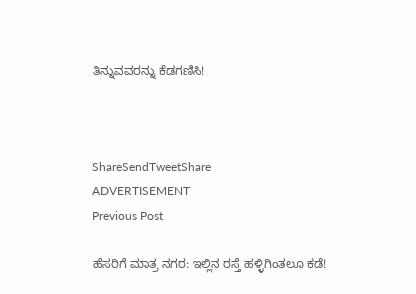ತಿನ್ನುವವರನ್ನು ಕೆಡಗಣಿಸಿ!



ShareSendTweetShare
ADVERTISEMENT
Previous Post

ಹೆಸರಿಗೆ ಮಾತ್ರ ನಗರ: ಇಲ್ಲಿನ ರಸ್ತೆ ಹಳ್ಳಿಗಿಂತಲೂ ಕಡೆ!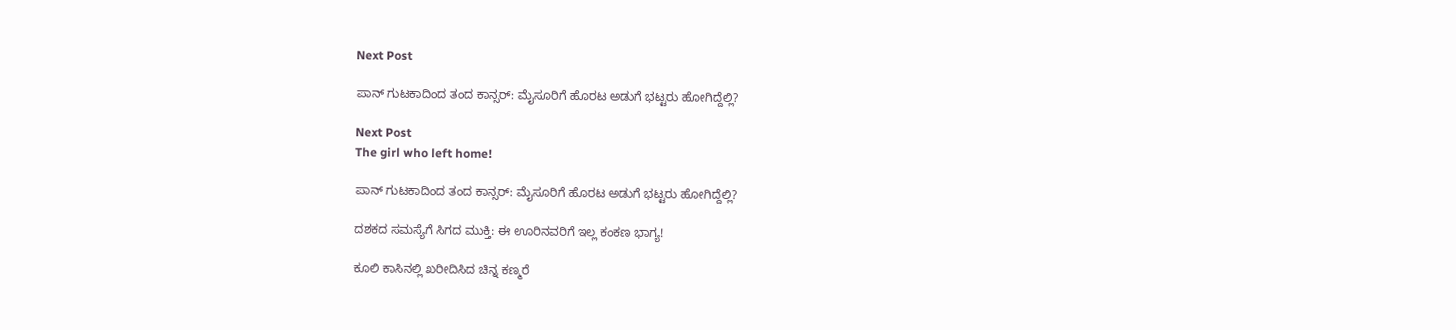Next Post

ಪಾನ್ ಗುಟಕಾದಿಂದ ತಂದ ಕಾನ್ಸರ್: ಮೈಸೂರಿಗೆ ಹೊರಟ ಅಡುಗೆ ಭಟ್ಟರು ಹೋಗಿದ್ದೆಲ್ಲಿ?

Next Post
The girl who left home!

ಪಾನ್ ಗುಟಕಾದಿಂದ ತಂದ ಕಾನ್ಸರ್: ಮೈಸೂರಿಗೆ ಹೊರಟ ಅಡುಗೆ ಭಟ್ಟರು ಹೋಗಿದ್ದೆಲ್ಲಿ?

ದಶಕದ ಸಮಸ್ಯೆಗೆ ಸಿಗದ ಮುಕ್ತಿ: ಈ ಊರಿನವರಿಗೆ ಇಲ್ಲ ಕಂಕಣ ಭಾಗ್ಯ!

ಕೂಲಿ ಕಾಸಿನಲ್ಲಿ ಖರೀದಿಸಿದ ಚಿನ್ನ ಕಣ್ಮರೆ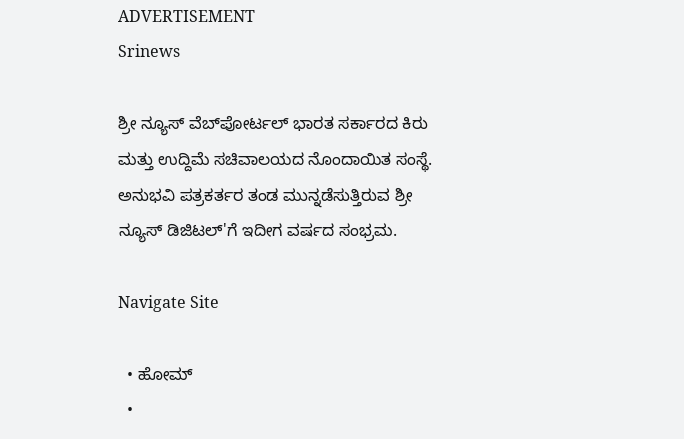ADVERTISEMENT
Srinews

ಶ್ರೀ ನ್ಯೂಸ್ ವೆಬ್‌ಪೋರ್ಟಲ್ ಭಾರತ ಸರ್ಕಾರದ ಕಿರು ಮತ್ತು ಉದ್ದಿಮೆ ಸಚಿವಾಲಯದ ನೊಂದಾಯಿತ ಸಂಸ್ಥೆ. ಅನುಭವಿ ಪತ್ರಕರ್ತರ ತಂಡ ಮುನ್ನಡೆಸುತ್ತಿರುವ ಶ್ರೀ ನ್ಯೂಸ್ ಡಿಜಿಟಲ್'ಗೆ ಇದೀಗ ವರ್ಷದ ಸಂಭ್ರಮ.

Navigate Site

  • ಹೋಮ್
  •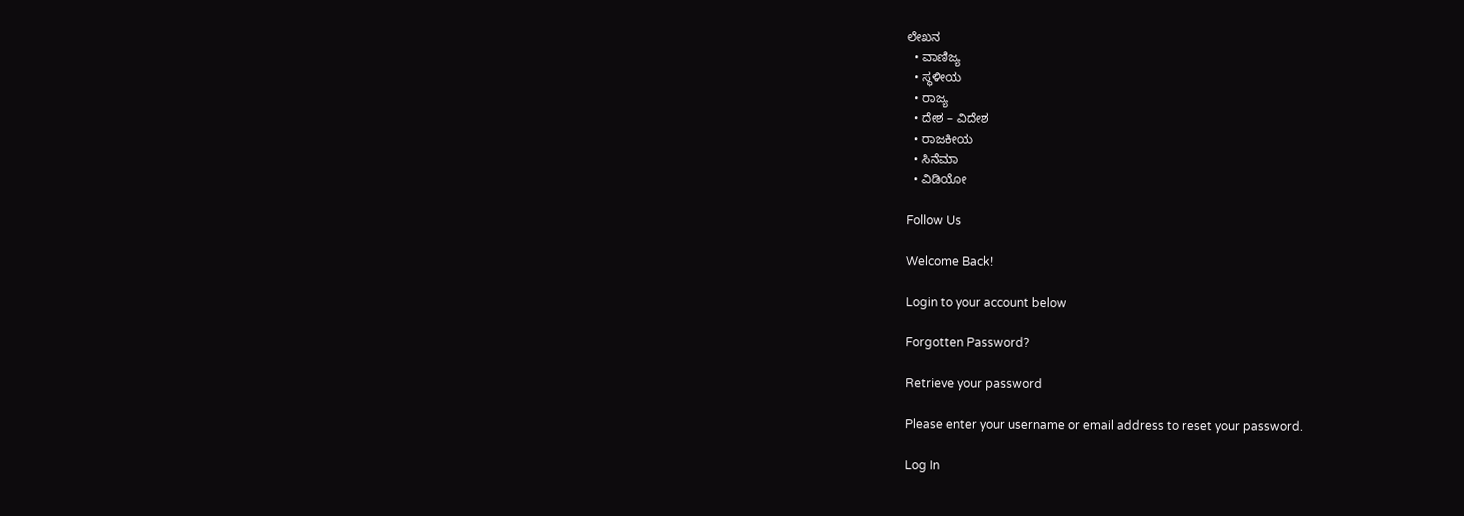ಲೇಖನ
  • ವಾಣಿಜ್ಯ
  • ಸ್ಥಳೀಯ
  • ರಾಜ್ಯ
  • ದೇಶ – ವಿದೇಶ
  • ರಾಜಕೀಯ
  • ಸಿನೆಮಾ
  • ವಿಡಿಯೋ

Follow Us

Welcome Back!

Login to your account below

Forgotten Password?

Retrieve your password

Please enter your username or email address to reset your password.

Log In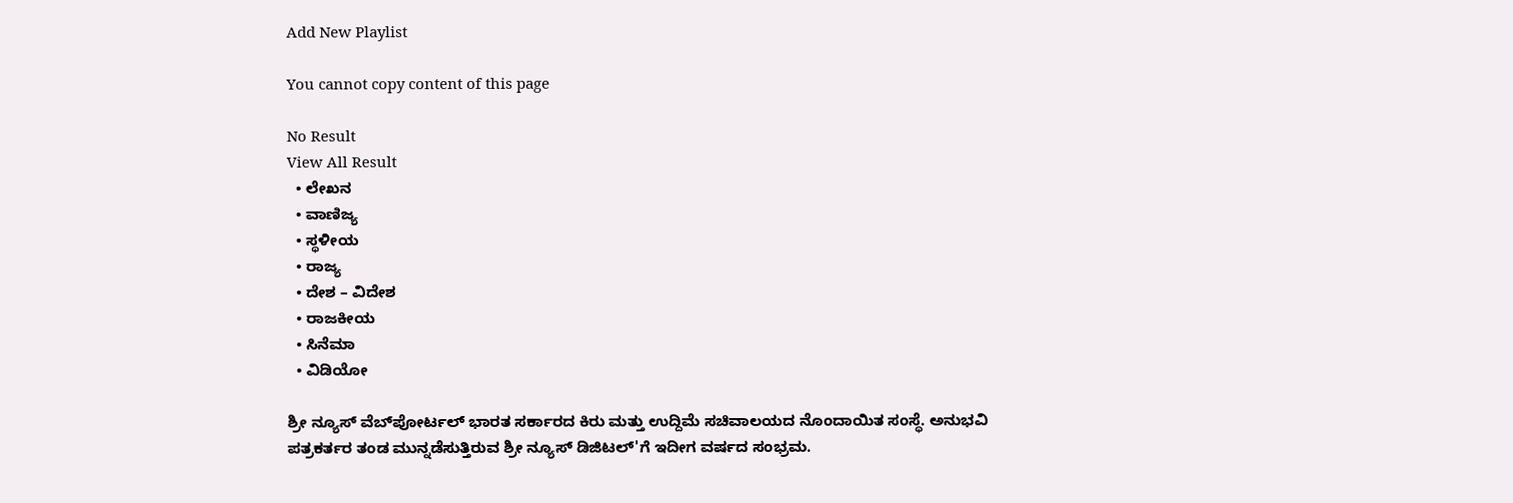Add New Playlist

You cannot copy content of this page

No Result
View All Result
  • ಲೇಖನ
  • ವಾಣಿಜ್ಯ
  • ಸ್ಥಳೀಯ
  • ರಾಜ್ಯ
  • ದೇಶ – ವಿದೇಶ
  • ರಾಜಕೀಯ
  • ಸಿನೆಮಾ
  • ವಿಡಿಯೋ

ಶ್ರೀ ನ್ಯೂಸ್ ವೆಬ್‌ಪೋರ್ಟಲ್ ಭಾರತ ಸರ್ಕಾರದ ಕಿರು ಮತ್ತು ಉದ್ದಿಮೆ ಸಚಿವಾಲಯದ ನೊಂದಾಯಿತ ಸಂಸ್ಥೆ. ಅನುಭವಿ ಪತ್ರಕರ್ತರ ತಂಡ ಮುನ್ನಡೆಸುತ್ತಿರುವ ಶ್ರೀ ನ್ಯೂಸ್ ಡಿಜಿಟಲ್'ಗೆ ಇದೀಗ ವರ್ಷದ ಸಂಭ್ರಮ.